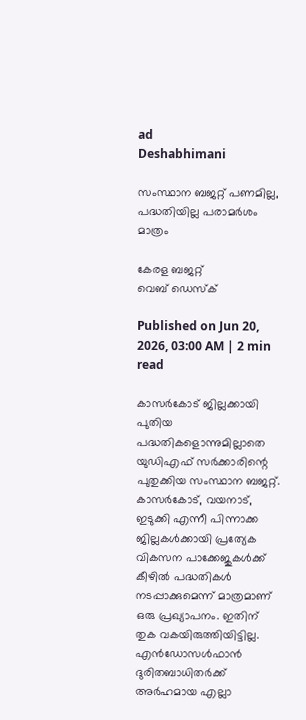ad
Deshabhimani

സംസ്ഥാന ബജറ്റ്‌ പണമില്ല, പദ്ധതിയില്ല പരാമർശം മാത്രം

കേരള ബജറ്റ്
വെബ് ഡെസ്ക്

Published on Jun 20, 2026, 03:00 AM | 2 min read

കാസർകോട്‌ ജില്ലക്കായി പുതിയ പദ്ധതികളൊന്നുമില്ലാതെ യുഡിഎഫ്‌ സർക്കാരിന്റെ പുതുക്കിയ സംസ്ഥാന ബജറ്റ്‌. കാസർകോട്‌, വയനാട്‌, ഇടുക്കി എന്നീ പിന്നാക്ക ജില്ലകൾക്കായി പ്രത്യേക വികസന പാക്കേജുകൾക്ക്‌ കീഴിൽ പദ്ധതികൾ നടപ്പാക്കുമെന്ന്‌ മാത്രമാണ്‌ ഒരു പ്രഖ്യാപനം. ഇതിന്‌ തുക വകയിരുത്തിയിട്ടില്ല. എൻഡോസൾഫാൻ ദുരിതബാധിതർക്ക്‌ അർഹമായ എല്ലാ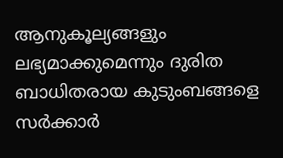ആനുകൂല്യങ്ങളും ലഭ്യമാക്കുമെന്നും ദുരിത ബാധിതരായ കുടുംബങ്ങളെ സർക്കാർ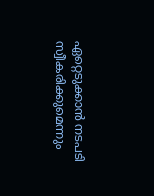ഏറ്റെടുക്കാൻ നടപടി സ്വീകരിക്കുമെന്നും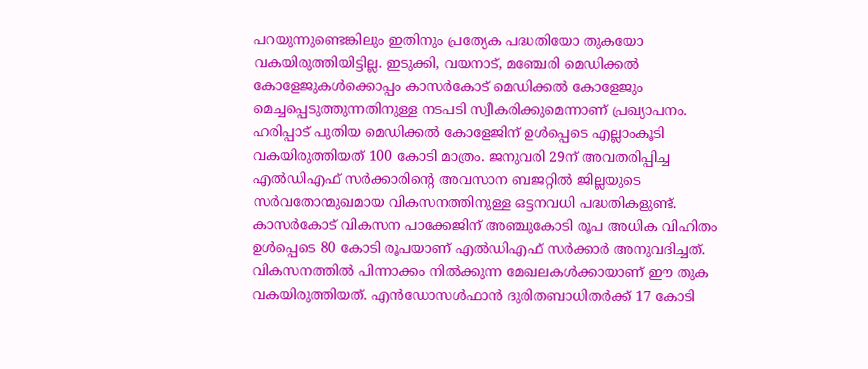പറയുന്നുണ്ടെങ്കിലും ഇതിനും പ്രത്യേക പദ്ധതിയോ തുകയോ വകയിരുത്തിയിട്ടില്ല. ഇടുക്കി, വയനാട്‌, മഞ്ചേരി മെഡിക്കൽ കോളേജുകൾക്കൊപ്പം കാസർകോട്‌ മെഡിക്കൽ കോളേജും മെച്ചപ്പെടുത്തുന്നതിനുള്ള നടപടി സ്വീകരിക്കുമെന്നാണ്‌ പ്രഖ്യാപനം. ഹരിപ്പാട്‌ പുതിയ മെഡിക്കൽ കോളേജിന്‌ ഉൾപ്പെടെ എല്ലാംകൂടി വകയിരുത്തിയത്‌ 100 കോടി മാത്രം. ജനുവരി 29ന്‌ അവതരിപ്പിച്ച എൽഡിഎഫ്‌ സർക്കാരിന്റെ അവസാന ബജറ്റിൽ ജില്ലയുടെ സർവതോന്മുഖമായ വികസനത്തിനുള്ള ഒട്ടനവധി പദ്ധതികളുണ്ട്. കാസർകോട് വികസന പാക്കേജിന് അഞ്ചുകോടി രൂപ അധിക വിഹിതം ഉൾപ്പെടെ 80 കോടി രൂപയാണ്‌ എൽഡിഎഫ്‌ സർക്കാർ അനുവദിച്ചത്‌. വികസനത്തിൽ പിന്നാക്കം നിൽക്കുന്ന മേഖലകൾക്കായാണ്‌ ഇ‍ൗ തുക വകയിരുത്തിയത്‌. എൻഡോസൾഫാൻ ദുരിതബാധിതർക്ക്‌ 17 കോടി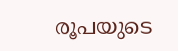രൂപയുടെ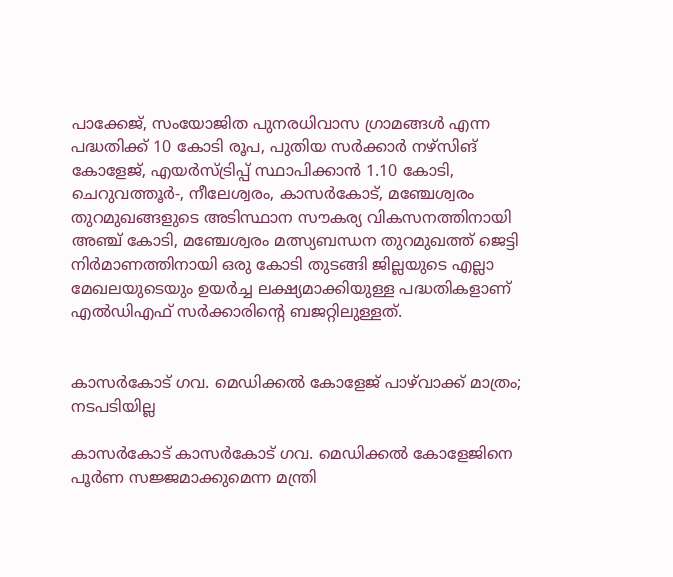പാക്കേജ്‌, സംയോജിത പുനരധിവാസ ഗ്രാമങ്ങൾ എന്ന പദ്ധതിക്ക്‌ 10 കോടി രൂപ, പുതിയ സർക്കാർ നഴ്‌സിങ് കോളേജ്‌, എയർസ്ട്രിപ്പ് സ്ഥാപിക്കാൻ 1.10 കോടി, ചെറുവത്തൂർ-, നീലേശ്വരം, കാസർകോട്, മഞ്ചേശ്വരം തുറമുഖങ്ങളുടെ അടിസ്ഥാന സൗകര്യ വികസനത്തിനായി അഞ്ച്‌ കോടി, മഞ്ചേശ്വരം മത്സ്യബന്ധന തുറമുഖത്ത് ജെട്ടി നിർമാണത്തിനായി ഒരു കോടി തുടങ്ങി ജില്ലയുടെ എല്ലാ മേഖലയുടെയും ഉയർച്ച ലക്ഷ്യമാക്കിയുള്ള പദ്ധതികളാണ്‌ എൽഡിഎഫ്‌ സർക്കാരിന്റെ ബജറ്റിലുള്ളത്.


കാസർകോട്‌ ഗവ. മെഡിക്കൽ കോളേജ്‌ പാഴ്‌വാക്ക്‌ മാത്രം; നടപടിയില്ല

കാസർകോട്‌ കാസർകോട്‌ ഗവ. മെഡിക്കൽ കോളേജിനെ പൂർണ സജ്ജമാക്കുമെന്ന മന്ത്രി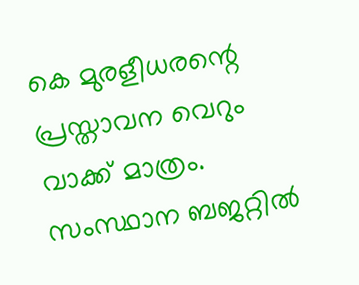കെ മുരളീധരന്റെ പ്രസ്താവന വെറും വാക്ക്‌ മാത്രം. സംസ്ഥാന ബജറ്റിൽ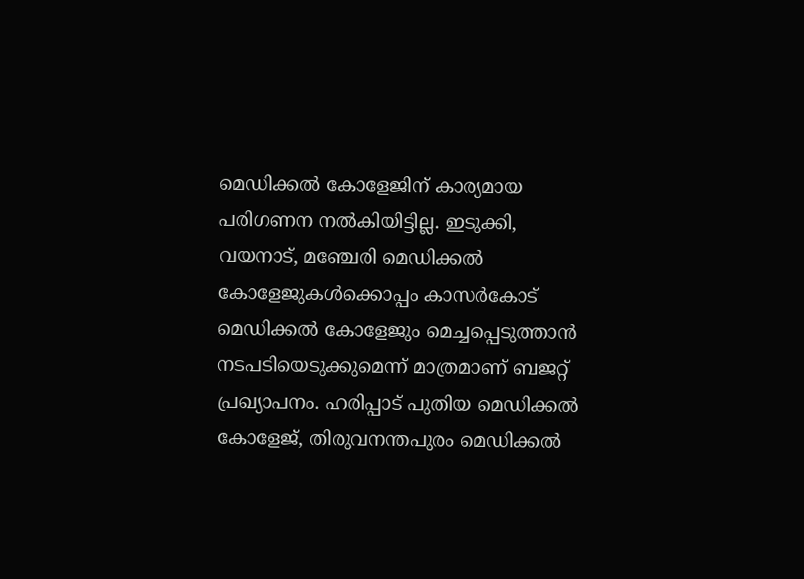മെഡിക്കൽ കോളേജിന്‌ കാര്യമായ പരിഗണന നൽകിയിട്ടില്ല. ഇടുക്കി, വയനാട്‌, മഞ്ചേരി മെഡിക്കൽ കോളേജുകൾക്കൊപ്പം കാസർകോട്‌ മെഡിക്കൽ കോളേജും മെച്ചപ്പെടുത്താൻ നടപടിയെടുക്കുമെന്ന്‌ മാത്രമാണ്‌ ബജറ്റ്‌ പ്രഖ്യാപനം. ഹരിപ്പാട്‌ പുതിയ മെഡിക്കൽ കോളേജ്‌, തിരുവനന്തപുരം മെഡിക്കൽ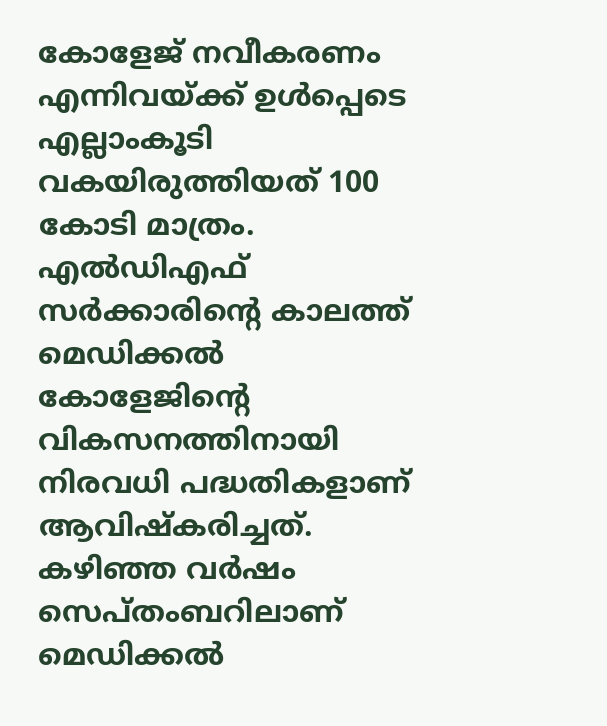കോളേജ്‌ നവീകരണം എന്നിവയ്‌ക്ക്‌ ഉൾപ്പെടെ എല്ലാംകൂടി വകയിരുത്തിയത്‌ 100 കോടി മാത്രം. എൽഡിഎഫ്‌ സർക്കാരിന്റെ കാലത്ത്‌ മെഡിക്കൽ കോളേജിന്റെ വികസനത്തിനായി നിരവധി പദ്ധതികളാണ്‌ ആവിഷ്‌കരിച്ചത്‌. കഴിഞ്ഞ വർഷം സെപ്‌തംബറിലാണ്‌ മെഡിക്കൽ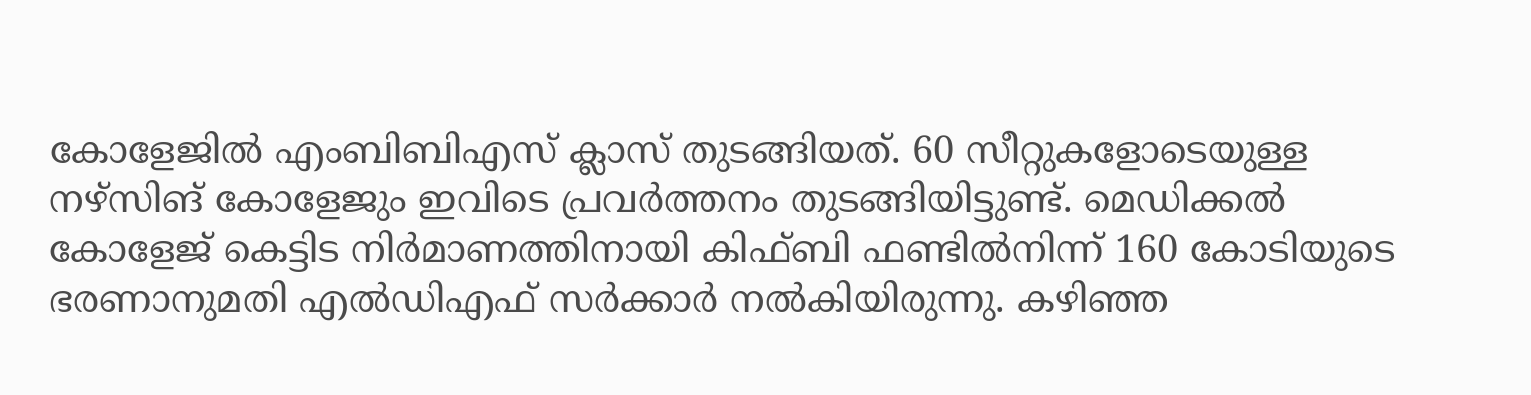കോളേജിൽ എംബിബിഎസ്‌ ക്ലാസ്‌ തുടങ്ങിയത്‌. 60 സീറ്റുകളോടെയുള്ള നഴ്‌സിങ് കോളേജും ഇവിടെ പ്രവർത്തനം തുടങ്ങിയിട്ടുണ്ട്‌. മെഡിക്കൽ കോളേജ്‌ കെട്ടിട നിർമാണത്തിനായി കിഫ്‌ബി ഫണ്ടിൽനിന്ന്‌ 160 കോടിയുടെ ഭരണാനുമതി എൽഡിഎഫ്‌ സർക്കാർ നൽകിയിരുന്നു. കഴിഞ്ഞ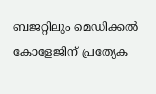ബജറ്റിലും മെഡിക്കൽ കോളേജിന്‌ പ്രത്യേക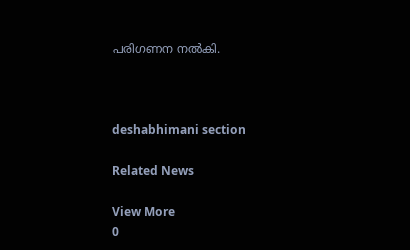പരിഗണന നൽകി.



deshabhimani section

Related News

View More
0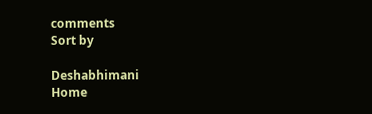comments
Sort by

Deshabhimani
Home